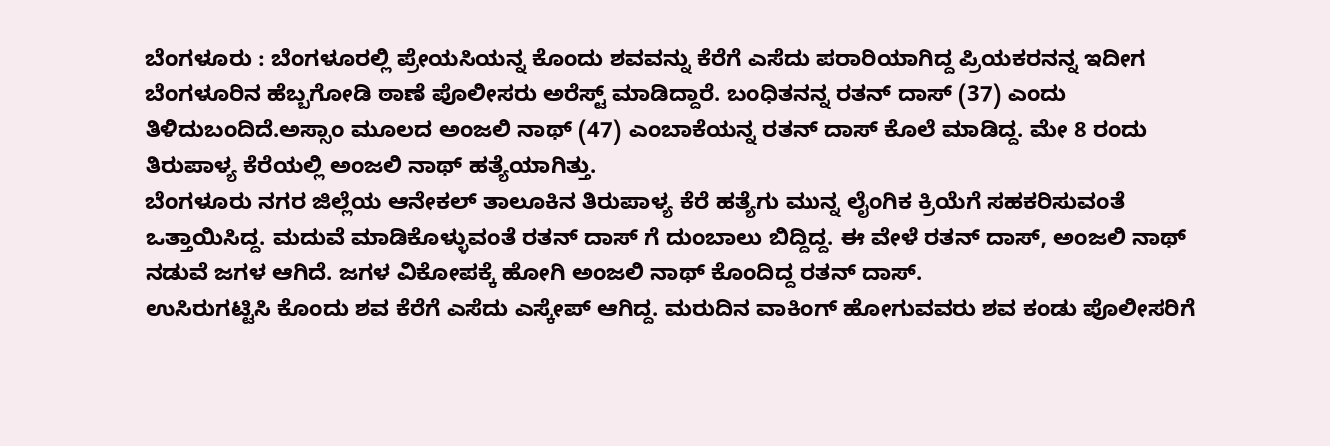ಬೆಂಗಳೂರು : ಬೆಂಗಳೂರಲ್ಲಿ ಪ್ರೇಯಸಿಯನ್ನ ಕೊಂದು ಶವವನ್ನು ಕೆರೆಗೆ ಎಸೆದು ಪರಾರಿಯಾಗಿದ್ದ ಪ್ರಿಯಕರನನ್ನ ಇದೀಗ ಬೆಂಗಳೂರಿನ ಹೆಬ್ಬಗೋಡಿ ಠಾಣೆ ಪೊಲೀಸರು ಅರೆಸ್ಟ್ ಮಾಡಿದ್ದಾರೆ. ಬಂಧಿತನನ್ನ ರತನ್ ದಾಸ್ (37) ಎಂದು ತಿಳಿದುಬಂದಿದೆ.ಅಸ್ಸಾಂ ಮೂಲದ ಅಂಜಲಿ ನಾಥ್ (47) ಎಂಬಾಕೆಯನ್ನ ರತನ್ ದಾಸ್ ಕೊಲೆ ಮಾಡಿದ್ದ. ಮೇ 8 ರಂದು ತಿರುಪಾಳ್ಯ ಕೆರೆಯಲ್ಲಿ ಅಂಜಲಿ ನಾಥ್ ಹತ್ಯೆಯಾಗಿತ್ತು.
ಬೆಂಗಳೂರು ನಗರ ಜಿಲ್ಲೆಯ ಆನೇಕಲ್ ತಾಲೂಕಿನ ತಿರುಪಾಳ್ಯ ಕೆರೆ ಹತ್ಯೆಗು ಮುನ್ನ ಲೈಂಗಿಕ ಕ್ರಿಯೆಗೆ ಸಹಕರಿಸುವಂತೆ ಒತ್ತಾಯಿಸಿದ್ದ. ಮದುವೆ ಮಾಡಿಕೊಳ್ಳುವಂತೆ ರತನ್ ದಾಸ್ ಗೆ ದುಂಬಾಲು ಬಿದ್ದಿದ್ದ. ಈ ವೇಳೆ ರತನ್ ದಾಸ್, ಅಂಜಲಿ ನಾಥ್ ನಡುವೆ ಜಗಳ ಆಗಿದೆ. ಜಗಳ ವಿಕೋಪಕ್ಕೆ ಹೋಗಿ ಅಂಜಲಿ ನಾಥ್ ಕೊಂದಿದ್ದ ರತನ್ ದಾಸ್.
ಉಸಿರುಗಟ್ಟಿಸಿ ಕೊಂದು ಶವ ಕೆರೆಗೆ ಎಸೆದು ಎಸ್ಕೇಪ್ ಆಗಿದ್ದ. ಮರುದಿನ ವಾಕಿಂಗ್ ಹೋಗುವವರು ಶವ ಕಂಡು ಪೊಲೀಸರಿಗೆ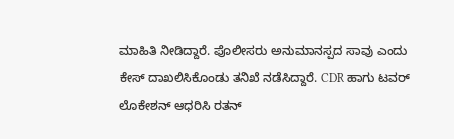ಮಾಹಿತಿ ನೀಡಿದ್ದಾರೆ. ಪೊಲೀಸರು ಅನುಮಾನಸ್ಪದ ಸಾವು ಎಂದು ಕೇಸ್ ದಾಖಲಿಸಿಕೊಂಡು ತನಿಖೆ ನಡೆಸಿದ್ದಾರೆ. CDR ಹಾಗು ಟವರ್ ಲೊಕೇಶನ್ ಆಧರಿಸಿ ರತನ್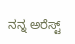ನನ್ನ ಅರೆಸ್ಟ್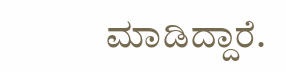ಮಾಡಿದ್ದಾರೆ.